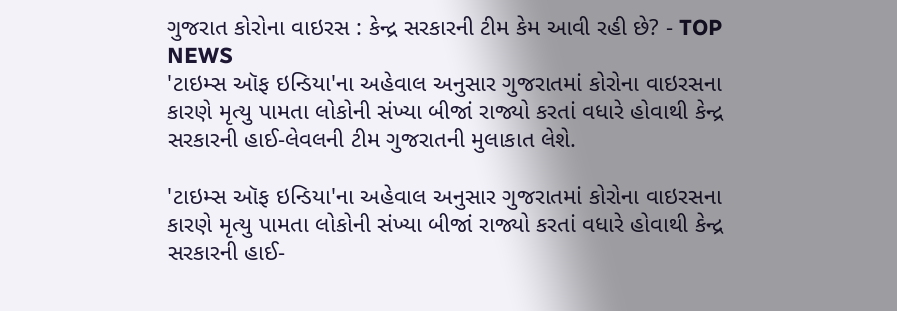ગુજરાત કોરોના વાઇરસ : કેન્દ્ર સરકારની ટીમ કેમ આવી રહી છે? - TOP NEWS
'ટાઇમ્સ ઑફ ઇન્ડિયા'ના અહેવાલ અનુસાર ગુજરાતમાં કોરોના વાઇરસના કારણે મૃત્યુ પામતા લોકોની સંખ્યા બીજાં રાજ્યો કરતાં વધારે હોવાથી કેન્દ્ર સરકારની હાઈ-લેવલની ટીમ ગુજરાતની મુલાકાત લેશે.

'ટાઇમ્સ ઑફ ઇન્ડિયા'ના અહેવાલ અનુસાર ગુજરાતમાં કોરોના વાઇરસના કારણે મૃત્યુ પામતા લોકોની સંખ્યા બીજાં રાજ્યો કરતાં વધારે હોવાથી કેન્દ્ર સરકારની હાઈ-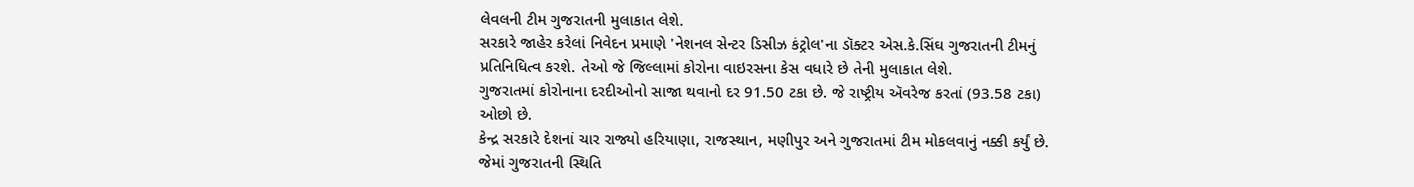લેવલની ટીમ ગુજરાતની મુલાકાત લેશે.
સરકારે જાહેર કરેલાં નિવેદન પ્રમાણે 'નેશનલ સેન્ટર ડિસીઝ કંટ્રોલ'ના ડૉક્ટર એસ.કે.સિંઘ ગુજરાતની ટીમનું પ્રતિનિધિત્વ કરશે. તેઓ જે જિલ્લામાં કોરોના વાઇરસના કેસ વધારે છે તેની મુલાકાત લેશે.
ગુજરાતમાં કોરોનાના દરદીઓનો સાજા થવાનો દર 91.50 ટકા છે. જે રાષ્ટ્રીય ઍવરેજ કરતાં (93.58 ટકા) ઓછો છે.
કેન્દ્ર સરકારે દેશનાં ચાર રાજ્યો હરિયાણા, રાજસ્થાન, મણીપુર અને ગુજરાતમાં ટીમ મોકલવાનું નક્કી કર્યું છે. જેમાં ગુજરાતની સ્થિતિ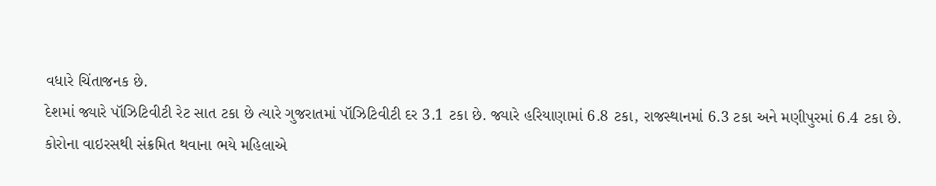વધારે ચિંતાજનક છે.
દેશમાં જ્યારે પૉઝિટિવીટી રેટ સાત ટકા છે ત્યારે ગુજરાતમાં પૉઝિટિવીટી દર 3.1 ટકા છે. જ્યારે હરિયાણામાં 6.8 ટકા, રાજસ્થાનમાં 6.3 ટકા અને મણીપુરમાં 6.4 ટકા છે.
કોરોના વાઇરસથી સંક્રમિત થવાના ભયે મહિલાએ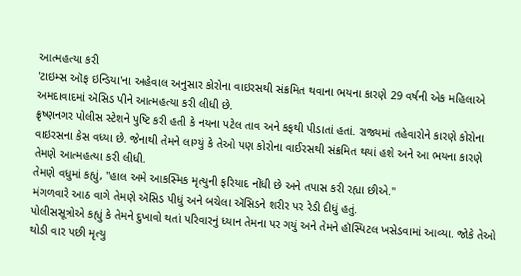આત્મહત્યા કરી
'ટાઇમ્સ ઑફ ઇન્ડિયા'ના અહેવાલ અનુસાર કોરોના વાઇરસથી સંક્રમિત થવાના ભયના કારણે 29 વર્ષની એક મહિલાએ અમદાવાદમાં ઍસિડ પીને આત્મહત્યા કરી લીધી છે.
ક્રૃષ્ણનગર પોલીસ સ્ટેશને પુષ્ટિ કરી હતી કે નયના પટેલ તાવ અને કફથી પીડાતાં હતાં. રાજ્યમાં તહેવારોને કારણે કોરોના વાઇરસના કેસ વધ્યા છે. જેનાથી તેમને લાગ્યું કે તેઓ પણ કોરોના વાઈરસથી સંક્રમિત થયાં હશે અને આ ભયના કારણે તેમણે આત્મહત્યા કરી લીધી.
તેમણે વધુમાં કહ્યું, "હાલ અમે આકસ્મિક મૃત્યુની ફરિયાદ નોંધી છે અને તપાસ કરી રહ્યા છીએ."
મંગળવારે આઠ વાગે તેમણે ઍસિડ પીધું અને બચેલા ઍસિડને શરીર પર રેડી દીધું હતું.
પોલીસસૂત્રોએ કહ્યું કે તેમને દુખાવો થતાં પરિવારનું ધ્યાન તેમના પર ગયું અને તેમને હૉસ્પિટલ ખસેડવામાં આવ્યા. જોકે તેઓ થોડી વાર પછી મૃત્યુ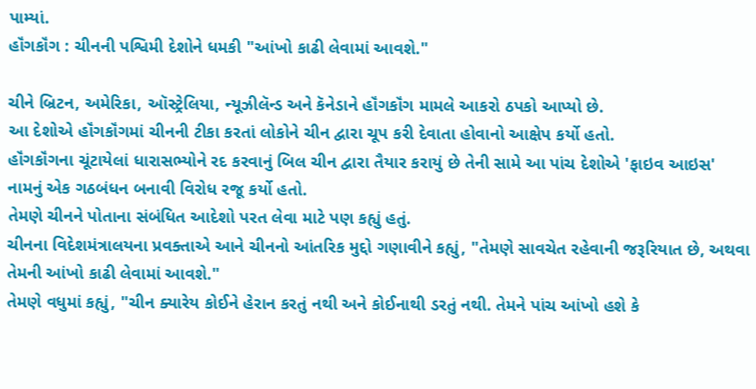પામ્યાં.
હૉંગકૉંગ : ચીનની પશ્વિમી દેશોને ધમકી "આંખો કાઢી લેવામાં આવશે."

ચીને બ્રિટન, અમેરિકા, ઑસ્ટ્રેલિયા, ન્યૂઝીલૅન્ડ અને કૅનેડાને હૉંગકૉંગ મામલે આકરો ઠપકો આપ્યો છે.
આ દેશોએ હૉંગકૉંગમાં ચીનની ટીકા કરતાં લોકોને ચીન દ્વારા ચૂપ કરી દેવાતા હોવાનો આક્ષેપ કર્યો હતો.
હૉંગકૉંગના ચૂંટાયેલાં ધારાસભ્યોને રદ કરવાનું બિલ ચીન દ્વારા તૈયાર કરાયું છે તેની સામે આ પાંચ દેશોએ 'ફાઇવ આઇસ' નામનું એક ગઠબંધન બનાવી વિરોધ રજૂ કર્યો હતો.
તેમણે ચીનને પોતાના સંબંધિત આદેશો પરત લેવા માટે પણ કહ્યું હતું.
ચીનના વિદેશમંત્રાલયના પ્રવક્તાએ આને ચીનનો આંતરિક મુદ્દો ગણાવીને કહ્યું, "તેમણે સાવચેત રહેવાની જરૂરિયાત છે, અથવા તેમની આંખો કાઢી લેવામાં આવશે."
તેમણે વધુમાં કહ્યું, "ચીન ક્યારેય કોઈને હેરાન કરતું નથી અને કોઈનાથી ડરતું નથી. તેમને પાંચ આંખો હશે કે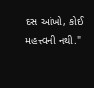દસ આંખો, કોઈ મહત્ત્વની નથી."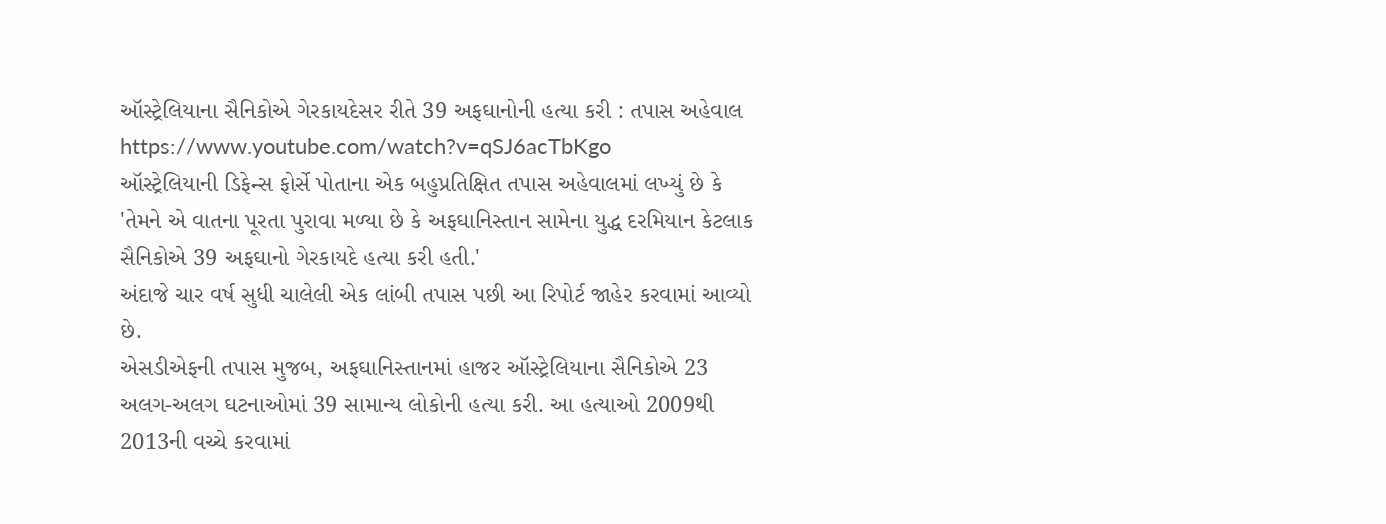ઑસ્ટ્રેલિયાના સૈનિકોએ ગેરકાયદેસર રીતે 39 અફઘાનોની હત્યા કરી : તપાસ અહેવાલ
https://www.youtube.com/watch?v=qSJ6acTbKgo
ઑસ્ટ્રેલિયાની ડિફેન્સ ફોર્સે પોતાના એક બહુપ્રતિક્ષિત તપાસ અહેવાલમાં લખ્યું છે કે 'તેમને એ વાતના પૂરતા પુરાવા મળ્યા છે કે અફઘાનિસ્તાન સામેના યુદ્ધ દરમિયાન કેટલાક સૈનિકોએ 39 અફઘાનો ગેરકાયદે હત્યા કરી હતી.'
અંદાજે ચાર વર્ષ સુધી ચાલેલી એક લાંબી તપાસ પછી આ રિપોર્ટ જાહેર કરવામાં આવ્યો છે.
એસડીએફની તપાસ મુજબ, અફઘાનિસ્તાનમાં હાજર ઑસ્ટ્રેલિયાના સૈનિકોએ 23 અલગ-અલગ ઘટનાઓમાં 39 સામાન્ય લોકોની હત્યા કરી. આ હત્યાઓ 2009થી 2013ની વચ્ચે કરવામાં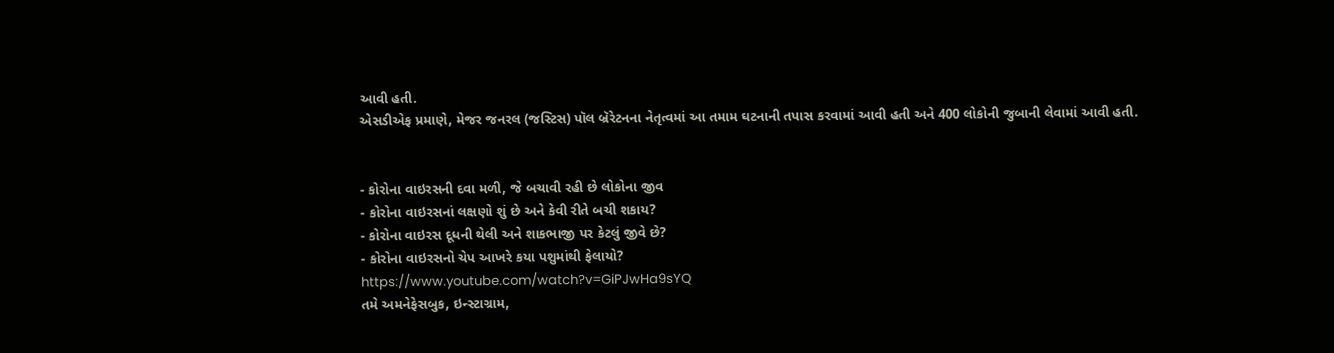આવી હતી.
એસડીએફ પ્રમાણે, મેજર જનરલ (જસ્ટિસ) પૉલ બ્રૅરેટનના નેતૃત્વમાં આ તમામ ઘટનાની તપાસ કરવામાં આવી હતી અને 400 લોકોની જુબાની લેવામાં આવી હતી.


- કોરોના વાઇરસની દવા મળી, જે બચાવી રહી છે લોકોના જીવ
- કોરોના વાઇરસનાં લક્ષણો શું છે અને કેવી રીતે બચી શકાય?
- કોરોના વાઇરસ દૂધની થેલી અને શાકભાજી પર કેટલું જીવે છે?
- કોરોના વાઇરસનો ચેપ આખરે કયા પશુમાંથી ફેલાયો?
https://www.youtube.com/watch?v=GiPJwHa9sYQ
તમે અમનેફેસબુક, ઇન્સ્ટાગ્રામ,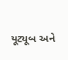યૂટ્યૂબ અને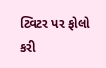ટ્વિટર પર ફોલો કરી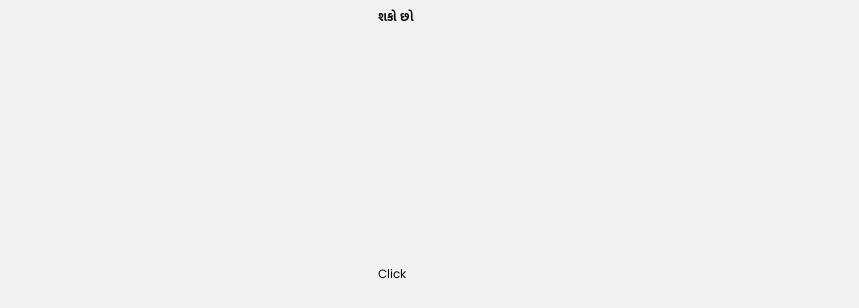શકો છો












Click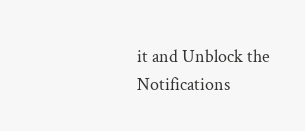it and Unblock the Notifications